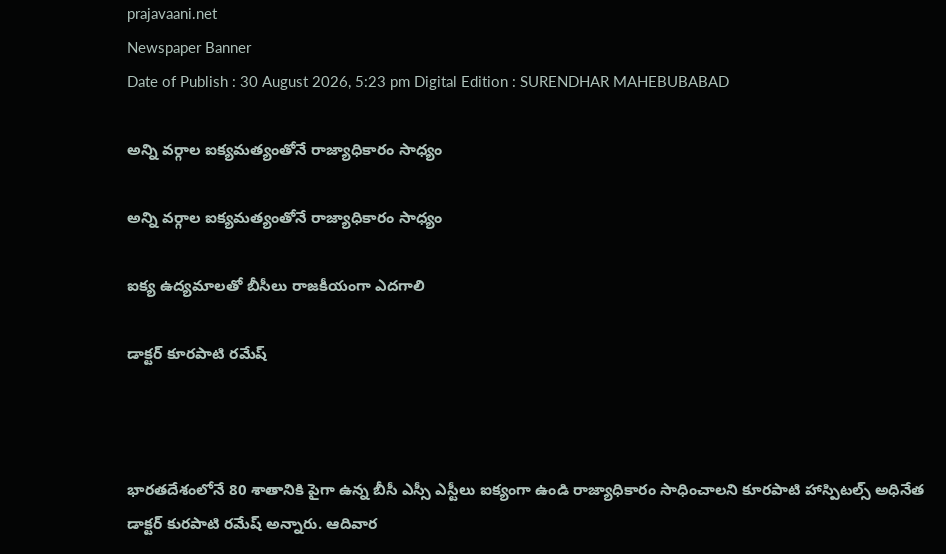prajavaani.net
Newspaper Banner
Date of Publish : 30 August 2026, 5:23 pm Digital Edition : SURENDHAR MAHEBUBABAD

అన్ని వర్గాల ఐక్యమత్యంతోనే రాజ్యాధికారం సాధ్యం

అన్ని వర్గాల ఐక్యమత్యంతోనే రాజ్యాధికారం సాధ్యం

ఐక్య ఉద్యమాలతో బీసీలు రాజకీయంగా ఎదగాలి

డాక్టర్ కూరపాటి రమేష్



భారతదేశంలోనే 80 శాతానికి పైగా ఉన్న బీసీ ఎస్సీ ఎస్టీలు ఐక్యంగా ఉండి రాజ్యాధికారం సాధించాలని కూరపాటి హాస్పిటల్స్ అధినేత డాక్టర్ కురపాటి రమేష్ అన్నారు. ఆదివార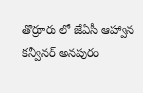తొర్రూరు లో జేఏసీ ఆహ్వాన కన్వీనర్ అనపురం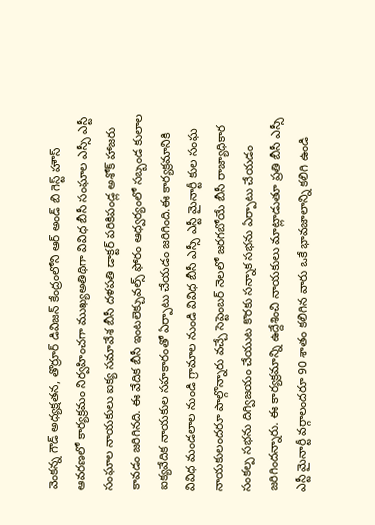వెంకన్న గౌడ్ అధ్యక్షతన, తొర్రూర్ డివిజన్ కేంద్రంలోని ఆర్ అండ్ బి గెస్ట్ హౌస్ ఆవరణలో కార్యక్రమం నిర్వహించగా ముఖ్యఅతిథిగా వివిధ బీసీ సంఘాల ఎస్సీ ఎస్టీ సంఘాల నాయకులు ఐక్య సమావేశ బీసీ దళపతి డాక్టర్ పరికిపండ్ల అశోక్ హాజరు కావడం జరిగినది. ఈ వేదిక బీసీ ఇంటలెక్చువల్స్ ఫోరం ఆధ్వర్యంలో సబ్బండ కులాల ఐక్యవేదిక నాయకుల సహకారంతో ఏర్పాటు చేయడం జరిగింది.ఈ కార్యక్రమానికి వివిధ మండలాల నుండి గ్రామాల నుండి వివిధ బీసీ ఎస్సీ ఎస్టీ మైనార్టీ కుల సంఘ నాయకులందరూ పాల్గొన్నారు వచ్చే సెప్టెంబర్ నెలలో జరగబోయే బీసీ రాజ్యాధికార సంకల్ప సభను దిగ్విజయం చేయుట కొరకు సన్నాక సభను ఏర్పాటు చేయడం జరిగిందన్నారు. ఈ కార్యక్రమాన్ని ఉద్దేశించి నాయకులు మాట్లాడుతూ ప్రతి బీసీ ఎస్సీ ఎస్టీ మైనార్టీ వర్గాలందరూ 90 శాతం కలిగిన వారు ఒకే భావజాలాన్ని కలిగి ఉండి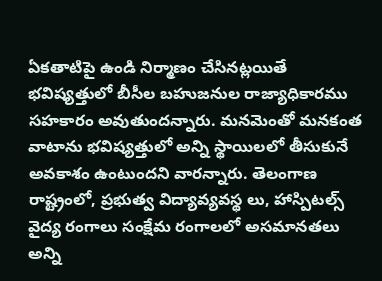ఏకతాటిపై ఉండి నిర్మాణం చేసినట్లయితే భవిష్యత్తులో బీసీల బహుజనుల రాజ్యాధికారము సహకారం అవుతుందన్నారు. మనమెంతో మనకంత వాటాను భవిష్యత్తులో అన్ని స్థాయిలలో తీసుకునే అవకాశం ఉంటుందని వారన్నారు. తెలంగాణ రాష్ట్రంలో, ప్రభుత్వ విద్యావ్యవస్థ లు, హాస్పిటల్స్ వైద్య రంగాలు సంక్షేమ రంగాలలో అసమానతలు అన్ని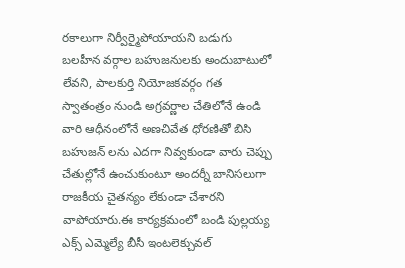రకాలుగా నిర్వీర్మైపోయాయని బడుగు బలహీన వర్గాల బహుజనులకు అందుబాటులో లేవని, పాలకుర్తి నియోజకవర్గం గత స్వాతంత్రం నుండి అగ్రవర్ణాల చేతిలోనే ఉండి వారి ఆధీనంలోనే అణచివేత ధోరణితో బిసి బహుజన్ లను ఎదగా నివ్వకుండా వారు చెప్పు చేతుల్లోనే ఉంచుకుంటూ అందర్నీ బానిసలుగా రాజకీయ చైతన్యం లేకుండా చేశారని వాపోయారు.ఈ కార్యక్రమంలో బండి పుల్లయ్య ఎక్స్ ఎమ్మెల్యే బీసీ ఇంటలెక్చువల్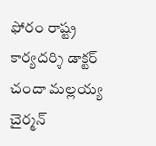ఫోరం రాష్ట్ర కార్యదర్శి డాక్టర్ చందా మల్లయ్య చైర్మన్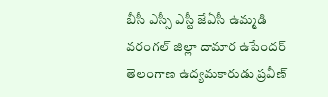బీసీ ఎస్సీ ఎస్టీ జేఏసీ ఉమ్మడి వరంగల్ జిల్లా దామార ఉపేందర్ తెలంగాణ ఉద్యమకారుడు ప్రవీణ్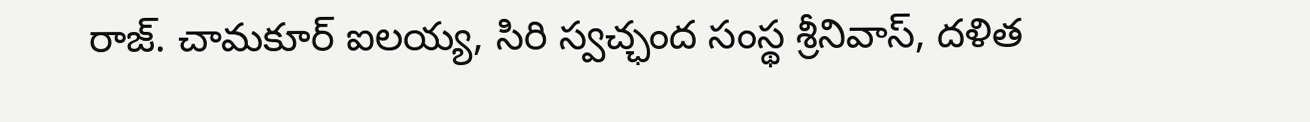రాజ్. చామకూర్ ఐలయ్య, సిరి స్వచ్ఛంద సంస్థ శ్రీనివాస్, దళిత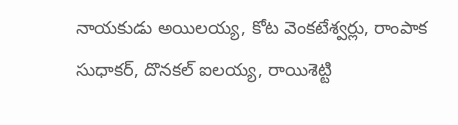నాయకుడు అయిలయ్య, కోట వెంకటేశ్వర్లు, రాంపాక సుధాకర్, దొనకల్ ఐలయ్య, రాయిశెట్టి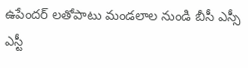ఉపేందర్ లతోపాటు మండలాల నుండి బీసీ ఎస్సీ ఎస్టీ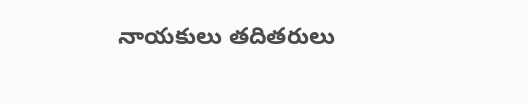నాయకులు తదితరులు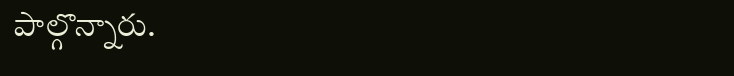పాల్గొన్నారు.